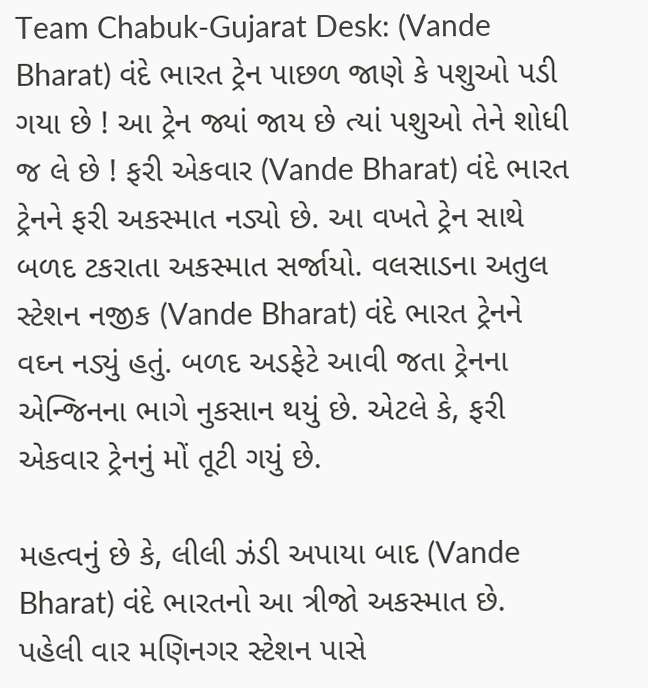Team Chabuk-Gujarat Desk: (Vande Bharat) વંદે ભારત ટ્રેન પાછળ જાણે કે પશુઓ પડી ગયા છે ! આ ટ્રેન જ્યાં જાય છે ત્યાં પશુઓ તેને શોધી જ લે છે ! ફરી એકવાર (Vande Bharat) વંદે ભારત ટ્રેનને ફરી અકસ્માત નડ્યો છે. આ વખતે ટ્રેન સાથે બળદ ટકરાતા અકસ્માત સર્જાયો. વલસાડના અતુલ સ્ટેશન નજીક (Vande Bharat) વંદે ભારત ટ્રેનને વઘ્ન નડ્યું હતું. બળદ અડફેટે આવી જતા ટ્રેનના એન્જિનના ભાગે નુકસાન થયું છે. એટલે કે, ફરી એકવાર ટ્રેનનું મોં તૂટી ગયું છે.

મહત્વનું છે કે, લીલી ઝંડી અપાયા બાદ (Vande Bharat) વંદે ભારતનો આ ત્રીજો અકસ્માત છે. પહેલી વાર મણિનગર સ્ટેશન પાસે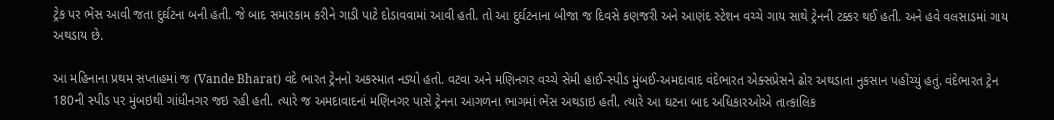ટ્રેક પર ભેંસ આવી જતા દુર્ઘટના બની હતી. જે બાદ સમારકામ કરીને ગાડી પાટે દોડાવવામાં આવી હતી. તો આ દુર્ઘટનાના બીજા જ દિવસે કણજરી અને આણંદ સ્ટેશન વચ્ચે ગાય સાથે ટ્રેનની ટક્કર થઈ હતી. અને હવે વલસાડમાં ગાય અથડાય છે.

આ મહિનાના પ્રથમ સપ્તાહમાં જ (Vande Bharat) વંદે ભારત ટ્રેનનો અકસ્માત નડ્યો હતો. વટવા અને મણિનગર વચ્ચે સેમી હાઈ-સ્પીડ મુંબઈ-અમદાવાદ વંદેભારત એક્સપ્રેસને ઢોર અથડાતા નુકસાન પહોંચ્યું હતું. વંદેભારત ટ્રેન 180ની સ્પીડ પર મુંબઇથી ગાંધીનગર જઇ રહી હતી. ત્યારે જ અમદાવાદનાં મણિનગર પાસે ટ્રેનના આગળના ભાગમાં ભેંસ અથડાઇ હતી. ત્યારે આ ઘટના બાદ અધિકારઓએ તાત્કાલિક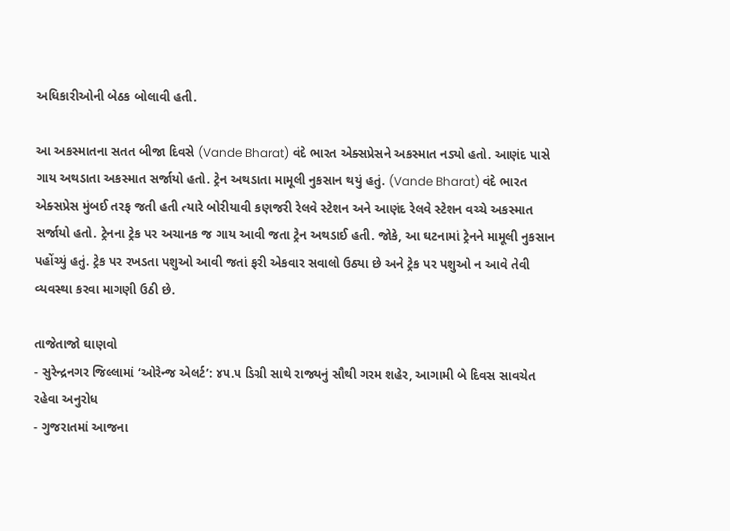અધિકારીઓની બેઠક બોલાવી હતી.

આ અકસ્માતના સતત બીજા દિવસે (Vande Bharat) વંદે ભારત એક્સપ્રેસને અકસ્માત નડ્યો હતો. આણંદ પાસે ગાય અથડાતા અકસ્માત સર્જાયો હતો. ટ્રેન અથડાતા મામૂલી નુકસાન થયું હતું. (Vande Bharat) વંદે ભારત એક્સપ્રેસ મુંબઈ તરફ જતી હતી ત્યારે બોરીયાવી કણજરી રેલવે સ્ટેશન અને આણંદ રેલવે સ્ટેશન વચ્ચે અકસ્માત સર્જાયો હતો. ટ્રેનના ટ્રેક પર અચાનક જ ગાય આવી જતા ટ્રેન અથડાઈ હતી. જોકે, આ ઘટનામાં ટ્રેનને મામૂલી નુકસાન પહોંચ્યું હતું. ટ્રેક પર રખડતા પશુઓ આવી જતાં ફરી એકવાર સવાલો ઉઠ્યા છે અને ટ્રેક પર પશુઓ ન આવે તેવી વ્યવસ્થા કરવા માગણી ઉઠી છે.

તાજેતાજો ઘાણવો
- સુરેન્દ્રનગર જિલ્લામાં ‘ઓરેન્જ એલર્ટ’: ૪૫.૫ ડિગ્રી સાથે રાજ્યનું સૌથી ગરમ શહેર, આગામી બે દિવસ સાવચેત રહેવા અનુરોધ
- ગુજરાતમાં આજના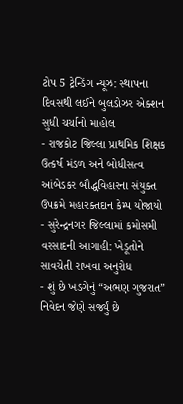ટોપ 5 ટ્રેન્ડિંગ ન્યૂઝ: સ્થાપના દિવસથી લઈને બુલડોઝર એક્શન સુધી ચર્ચાનો માહોલ
- રાજકોટ જિલ્લા પ્રાથમિક શિક્ષક ઉત્કર્ષ મંડળ અને બોધીસત્વ આંબેડકર બૌદ્ધવિહારના સંયુક્ત ઉપક્રમે મહારક્તદાન કેમ્પ યોજાયો
- સુરેન્દ્રનગર જિલ્લામાં કમોસમી વરસાદની આગાહી: ખેડૂતોને સાવચેતી રાખવા અનુરોધ
- શું છે ખડગેનું “અભણ ગુજરાત” નિવેદન જેણે સર્જ્યું છે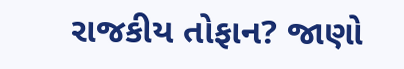રાજકીય તોફાન? જાણો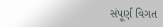સંપૂર્ણ વિગત